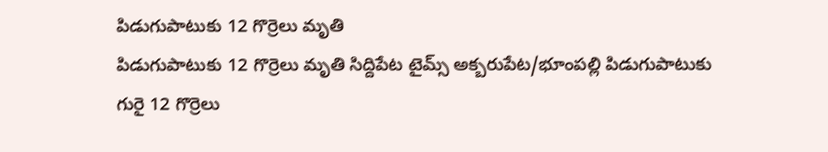పిడుగుపాటుకు 12 గొర్రెలు మృతి
పిడుగుపాటుకు 12 గొర్రెలు మృతి సిద్దిపేట టైమ్స్ అక్బరుపేట/భూంపల్లి పిడుగుపాటుకు గురై 12 గొర్రెలు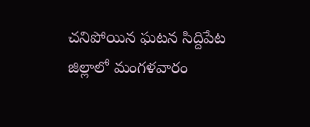చనిపోయిన ఘటన సిద్దిపేట జిల్లాలో మంగళవారం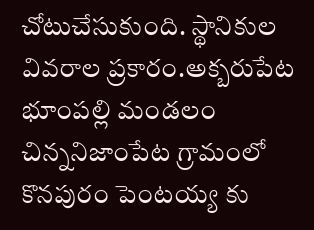చోటుచేసుకుంది. స్థానికుల వివరాల ప్రకారం.అక్బరుపేట భూంపల్లి మండలం చిన్ననిజాంపేట గ్రామంలో కొనపురం పెంటయ్య కు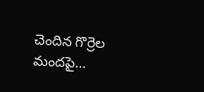చెందిన గొర్రెల మందపై…